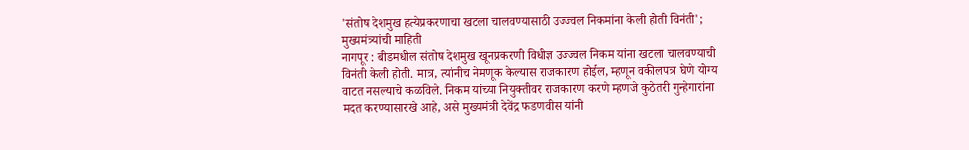'संतोष देशमुख हत्येप्रकरणाचा खटला चालवण्यासाठी उज्ज्वल निकमांना केली होती विनंती'; मुख्यमंत्र्यांची माहिती
नागपूर : बीडमधील संतोष देशमुख खूनप्रकरणी विधीज्ञ उज्ज्वल निकम यांना खटला चालवण्याची विनंती केली होती. मात्र, त्यांनीच नेमणूक केल्यास राजकारण होईल, म्हणून वकीलपत्र घेणे योग्य वाटत नसल्याचे कळविले. निकम यांच्या नियुक्तीवर राजकारण करणे म्हणजे कुठेतरी गुन्हेगारांना मदत करण्यासारखे आहे, असे मुख्यमंत्री देवेंद्र फडणवीस यांनी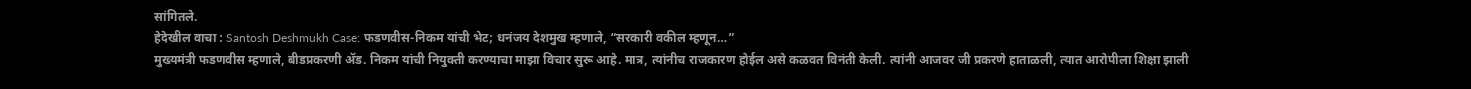सांगितले.
हेदेखील वाचा : Santosh Deshmukh Case: फडणवीस-निकम यांची भेट; धनंजय देशमुख म्हणाले, “सरकारी वकील म्हणून…”
मुख्यमंत्री फडणवीस म्हणाले, बीडप्रकरणी ॲड. निकम यांची नियुक्ती करण्याचा माझा विचार सुरू आहे. मात्र, त्यांनीच राजकारण होईल असे कळवत विनंती केली. त्यांनी आजवर जी प्रकरणे हाताळली, त्यात आरोपीला शिक्षा झाली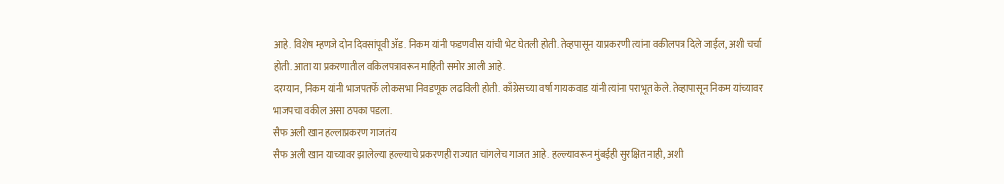आहे. विशेष म्हणजे दोन दिवसांपूवी ॲड. निकम यांनी फडणवीस यांची भेट घेतली होती. तेव्हपासून याप्रकरणी त्यांना वकीलपत्र दिले जाईल, अशी चर्चा होती. आता या प्रकरणातील वकिलपत्रावरून माहिती समोर आली आहे.
दरम्यान, निकम यांनी भाजपतर्फे लोकसभा निवडणूक लढविली होती. काँग्रेसच्या वर्षा गायकवाड यांनी त्यांना पराभूत केले. तेव्हापासून निकम यांच्यावर भाजपचा वकील असा ठपका पडला.
सैफ अली खान हल्लाप्रकरण गाजतंय
सैफ अली खान याच्यावर झालेल्या हल्ल्याचे प्रकरणही राज्यात चांगलेच गाजत आहे. हल्ल्यावरून मुंबईही सुरक्षित नाही, अशी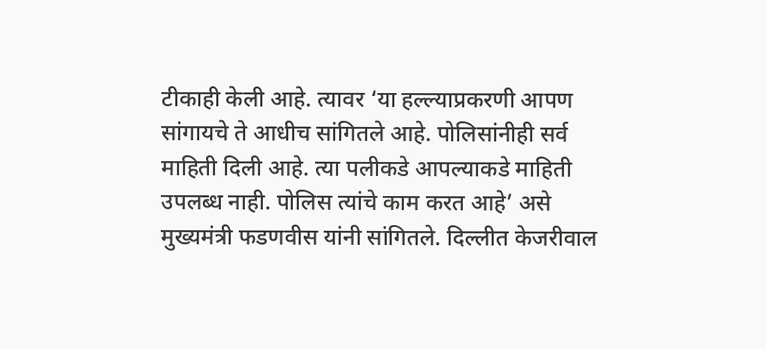टीकाही केली आहे. त्यावर ‘या हल्ल्याप्रकरणी आपण सांगायचे ते आधीच सांगितले आहे. पोलिसांनीही सर्व माहिती दिली आहे. त्या पलीकडे आपल्याकडे माहिती उपलब्ध नाही. पोलिस त्यांचे काम करत आहे’ असे मुख्यमंत्री फडणवीस यांनी सांगितले. दिल्लीत केजरीवाल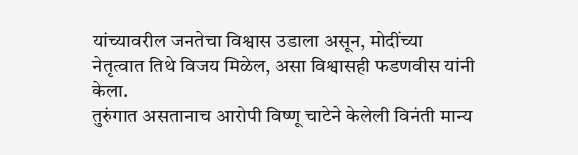यांच्यावरील जनतेचा विश्वास उडाला असून, मोदींच्या नेतृत्वात तिथे विजय मिळेल, असा विश्वासही फडणवीस यांनी केला.
तुरुंगात असतानाच आरोपी विष्णू चाटेने केलेली विनंती मान्य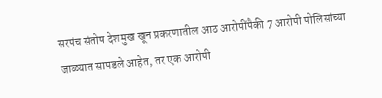सरपंच संतोष देशमुख खून प्रकरणातील आठ आरोपींपैकी 7 आरोपी पोलिसांच्या जाळ्यात सापडले आहेत, तर एक आरोपी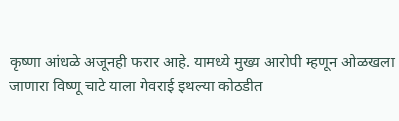कृष्णा आंधळे अजूनही फरार आहे. यामध्ये मुख्य आरोपी म्हणून ओळखला जाणारा विष्णू चाटे याला गेवराई इथल्या कोठडीत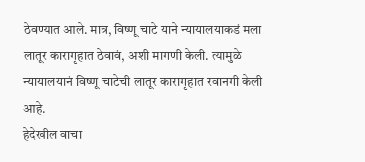ठेवण्यात आले. मात्र, विष्णू चाटे याने न्यायालयाकडं मला लातूर कारागृहात ठेवावं, अशी मागणी केली. त्यामुळे न्यायालयानं विष्णू चाटेची लातूर कारागृहात रवानगी केली आहे.
हेदेखील वाचा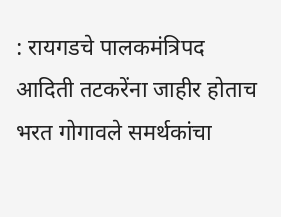: रायगडचे पालकमंत्रिपद आदिती तटकरेंना जाहीर होताच भरत गोगावले समर्थकांचा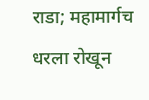राडा; महामार्गच धरला रोखून